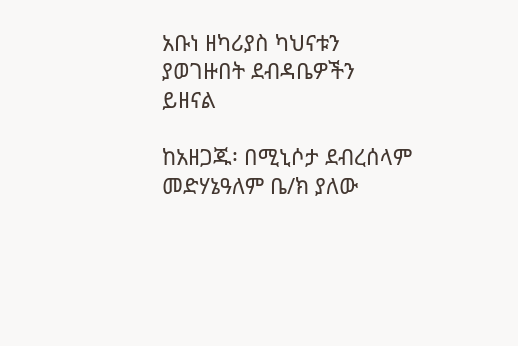አቡነ ዘካሪያስ ካህናቱን ያወገዙበት ደብዳቤዎችን ይዘናል

ከአዘጋጁ፡ በሚኒሶታ ደብረሰላም መድሃኔዓለም ቤ/ክ ያለው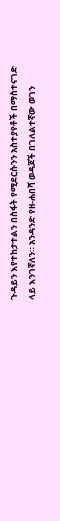ጉዳይን እየተከታተልን በስፋት የሚደርሱንን አስተያየቶች በማስተናገድ ላይ እንገኛለን። አንዳንድ የዘ-ሐበሻ ወዳጆች በገለልተኛው ወገን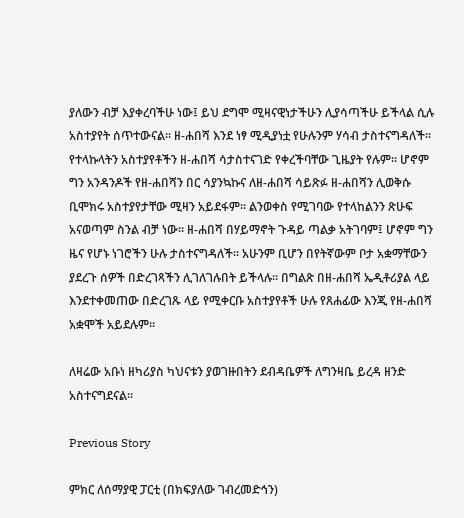ያለውን ብቻ እያቀረባችሁ ነው፤ ይህ ደግሞ ሚዛናዊነታችሁን ሊያሳጣችሁ ይችላል ሲሉ አስተያየት ሰጥተውናል። ዘ-ሐበሻ እንደ ነፃ ሚዲያነቷ የሁሉንም ሃሳብ ታስተናግዳለች። የተላኩላትን አስተያየቶችን ዘ-ሐበሻ ሳታስተናገድ የቀረችባቸው ጊዜያት የሉም። ሆኖም ግን አንዳንዶች የዘ-ሐበሻን በር ሳያንኳኩና ለዘ-ሐበሻ ሳይጽፉ ዘ-ሐበሻን ሊወቅሱ ቢሞክሩ አስተያየታቸው ሚዛን አይደፋም። ልንወቀስ የሚገባው የተላከልንን ጽሁፍ አናወጣም ስንል ብቻ ነው። ዘ-ሐበሻ በሃይማኖት ጉዳይ ጣልቃ አትገባም፤ ሆኖም ግን ዜና የሆኑ ነገሮችን ሁሉ ታስተናግዳለች። አሁንም ቢሆን በየትኛውም ቦታ አቋማቸውን ያደረጉ ሰዎች በድረገጻችን ሊገለገሉበት ይችላሉ። በግልጽ በዘ-ሐበሻ ኤዲቶሪያል ላይ እንደተቀመጠው በድረገጹ ላይ የሚቀርቡ አስተያየቶች ሁሉ የጸሐፊው እንጂ የዘ-ሐበሻ አቋሞች አይደሉም።

ለዛሬው አቡነ ዘካሪያስ ካህናቱን ያወገዙበትን ደብዳቤዎች ለግንዛቤ ይረዳ ዘንድ አስተናግደናል።

Previous Story

ምክር ለሰማያዊ ፓርቲ (በክፍያለው ገብረመድኅን)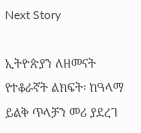Next Story

ኢትዮጵያን ለዘመናት የተቆራኛት ልክፍት፡ ከዓላማ ይልቅ ጥላቻን መሪ ያደረገ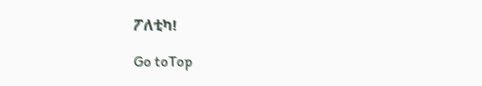ፖለቲካ!

Go toTop